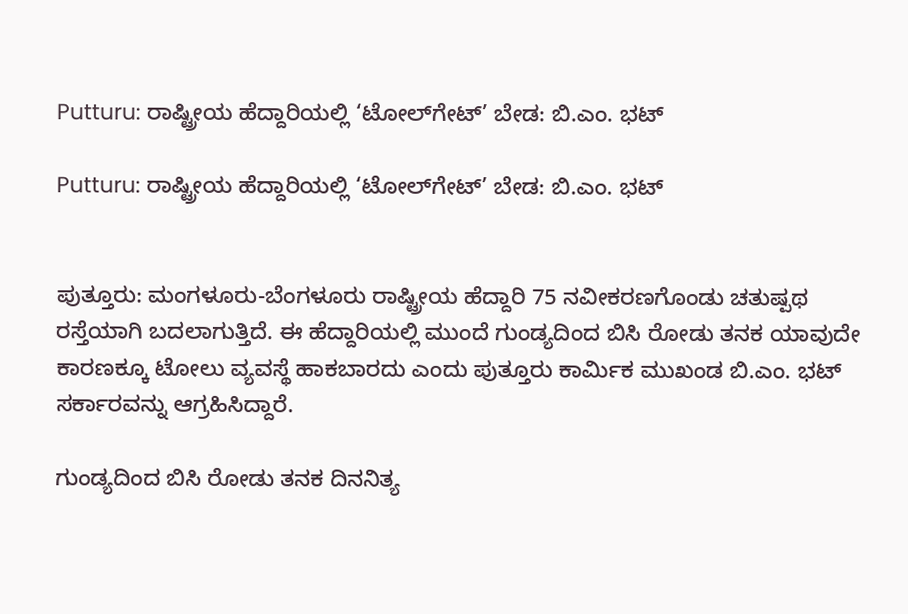Putturu: ರಾಷ್ಟ್ರೀಯ ಹೆದ್ದಾರಿಯಲ್ಲಿ ‘ಟೋಲ್‌ಗೇಟ್’ ಬೇಡ: ಬಿ.ಎಂ. ಭಟ್

Putturu: ರಾಷ್ಟ್ರೀಯ ಹೆದ್ದಾರಿಯಲ್ಲಿ ‘ಟೋಲ್‌ಗೇಟ್’ ಬೇಡ: ಬಿ.ಎಂ. ಭಟ್


ಪುತ್ತೂರು: ಮಂಗಳೂರು-ಬೆಂಗಳೂರು ರಾಷ್ಟ್ರೀಯ ಹೆದ್ದಾರಿ 75 ನವೀಕರಣಗೊಂಡು ಚತುಷ್ಪಥ ರಸ್ತೆಯಾಗಿ ಬದಲಾಗುತ್ತಿದೆ. ಈ ಹೆದ್ದಾರಿಯಲ್ಲಿ ಮುಂದೆ ಗುಂಡ್ಯದಿಂದ ಬಿಸಿ ರೋಡು ತನಕ ಯಾವುದೇ ಕಾರಣಕ್ಕೂ ಟೋಲು ವ್ಯವಸ್ಥೆ ಹಾಕಬಾರದು ಎಂದು ಪುತ್ತೂರು ಕಾರ್ಮಿಕ ಮುಖಂಡ ಬಿ.ಎಂ. ಭಟ್ ಸರ್ಕಾರವನ್ನು ಆಗ್ರಹಿಸಿದ್ದಾರೆ.

ಗುಂಡ್ಯದಿಂದ ಬಿಸಿ ರೋಡು ತನಕ ದಿನನಿತ್ಯ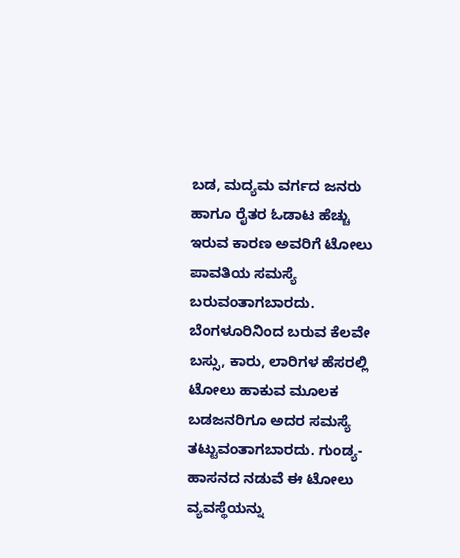ಬಡ, ಮದ್ಯಮ ವರ್ಗದ ಜನರು ಹಾಗೂ ರೈತರ ಓಡಾಟ ಹೆಚ್ಚು ಇರುವ ಕಾರಣ ಅವರಿಗೆ ಟೋಲು ಪಾವತಿಯ ಸಮಸ್ಯೆ ಬರುವಂತಾಗಬಾರದು. ಬೆಂಗಳೂರಿನಿಂದ ಬರುವ ಕೆಲವೇ ಬಸ್ಸು, ಕಾರು, ಲಾರಿಗಳ ಹೆಸರಲ್ಲಿ ಟೋಲು ಹಾಕುವ ಮೂಲಕ ಬಡಜನರಿಗೂ ಅದರ ಸಮಸ್ಯೆ ತಟ್ಟುವಂತಾಗಬಾರದು. ಗುಂಡ್ಯ-ಹಾಸನದ ನಡುವೆ ಈ ಟೋಲು ವ್ಯವಸ್ಥೆಯನ್ನು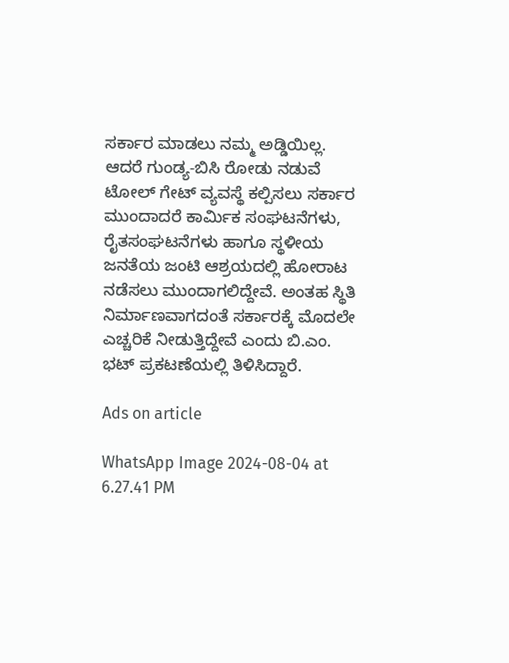ಸರ್ಕಾರ ಮಾಡಲು ನಮ್ಮ ಅಡ್ಡಿಯಿಲ್ಲ. ಆದರೆ ಗುಂಡ್ಯ-ಬಿಸಿ ರೋಡು ನಡುವೆ ಟೋಲ್ ಗೇಟ್ ವ್ಯವಸ್ಥೆ ಕಲ್ಪಿಸಲು ಸರ್ಕಾರ ಮುಂದಾದರೆ ಕಾರ್ಮಿಕ ಸಂಘಟನೆಗಳು, ರೈತಸಂಘಟನೆಗಳು ಹಾಗೂ ಸ್ಥಳೀಯ ಜನತೆಯ ಜಂಟಿ ಆಶ್ರಯದಲ್ಲಿ ಹೋರಾಟ ನಡೆಸಲು ಮುಂದಾಗಲಿದ್ದೇವೆ. ಅಂತಹ ಸ್ಥಿತಿ ನಿರ್ಮಾಣವಾಗದಂತೆ ಸರ್ಕಾರಕ್ಕೆ ಮೊದಲೇ ಎಚ್ಚರಿಕೆ ನೀಡುತ್ತಿದ್ದೇವೆ ಎಂದು ಬಿ.ಎಂ. ಭಟ್ ಪ್ರಕಟಣೆಯಲ್ಲಿ ತಿಳಿಸಿದ್ದಾರೆ.

Ads on article

WhatsApp Image 2024-08-04 at 6.27.41 PM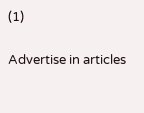(1)

Advertise in articles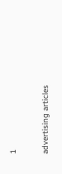1

advertising articles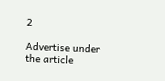2

Advertise under the article